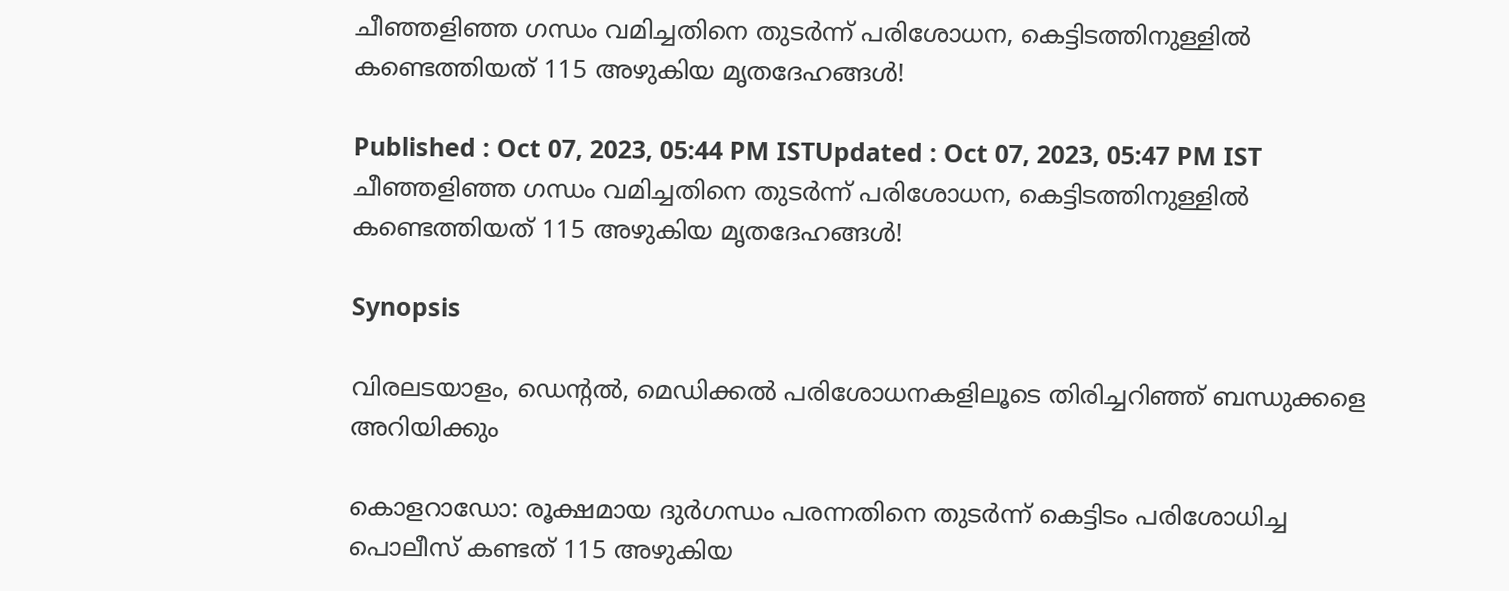ചീഞ്ഞളിഞ്ഞ ഗന്ധം വമിച്ചതിനെ തുടര്‍ന്ന് പരിശോധന, കെട്ടിടത്തിനുള്ളില്‍ കണ്ടെത്തിയത് 115 അഴുകിയ മൃതദേഹങ്ങള്‍!

Published : Oct 07, 2023, 05:44 PM ISTUpdated : Oct 07, 2023, 05:47 PM IST
ചീഞ്ഞളിഞ്ഞ ഗന്ധം വമിച്ചതിനെ തുടര്‍ന്ന് പരിശോധന, കെട്ടിടത്തിനുള്ളില്‍ കണ്ടെത്തിയത് 115 അഴുകിയ മൃതദേഹങ്ങള്‍!

Synopsis

വിരലടയാളം, ഡെന്‍റല്‍, മെഡിക്കല്‍ പരിശോധനകളിലൂടെ തിരിച്ചറിഞ്ഞ് ബന്ധുക്കളെ അറിയിക്കും

കൊളറാഡോ: രൂക്ഷമായ ദുര്‍ഗന്ധം പരന്നതിനെ തുടര്‍ന്ന് കെട്ടിടം പരിശോധിച്ച പൊലീസ് കണ്ടത് 115 അഴുകിയ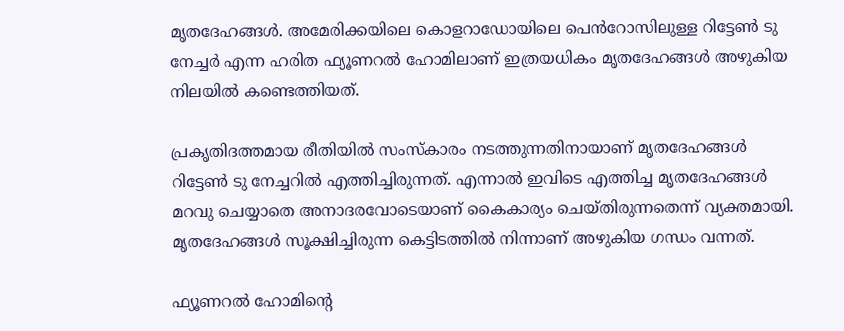മൃതദേഹങ്ങള്‍. അമേരിക്കയിലെ കൊളറാഡോയിലെ പെൻറോസിലുള്ള റിട്ടേൺ ടു നേച്ചർ എന്ന ഹരിത ഫ്യൂണറല്‍ ഹോമിലാണ് ഇത്രയധികം മൃതദേഹങ്ങള്‍ അഴുകിയ നിലയില്‍ കണ്ടെത്തിയത്.

പ്രകൃതിദത്തമായ രീതിയില്‍ സംസ്കാരം നടത്തുന്നതിനായാണ് മൃതദേഹങ്ങള്‍ റിട്ടേൺ ടു നേച്ചറില്‍ എത്തിച്ചിരുന്നത്. എന്നാല്‍ ഇവിടെ എത്തിച്ച മൃതദേഹങ്ങള്‍ മറവു ചെയ്യാതെ അനാദരവോടെയാണ് കൈകാര്യം ചെയ്തിരുന്നതെന്ന് വ്യക്തമായി. മൃതദേഹങ്ങള്‍ സൂക്ഷിച്ചിരുന്ന കെട്ടിടത്തില്‍ നിന്നാണ് അഴുകിയ ഗന്ധം വന്നത്.

ഫ്യൂണറല്‍ ഹോമിന്‍റെ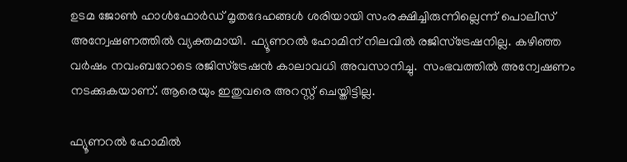ഉടമ ജോണ്‍ ഹാള്‍ഫോര്‍ഡ് മൃതദേഹങ്ങള്‍ ശരിയായി സംരക്ഷിച്ചിരുന്നില്ലെന്ന് പൊലീസ് അന്വേഷണത്തില്‍ വ്യക്തമായി. ഫ്യൂണറല്‍ ഹോമിന് നിലവില്‍ രജിസ്ട്രേഷനില്ല. കഴിഞ്ഞ വർഷം നവംബറോടെ രജിസ്ട്രേഷന്‍ കാലാവധി അവസാനിച്ചു.  സംഭവത്തില്‍ അന്വേഷണം നടക്കുകയാണ്. ആരെയും ഇതുവരെ അറസ്റ്റ് ചെയ്തിട്ടില്ല.

ഫ്യൂണറൽ ഹോമില്‍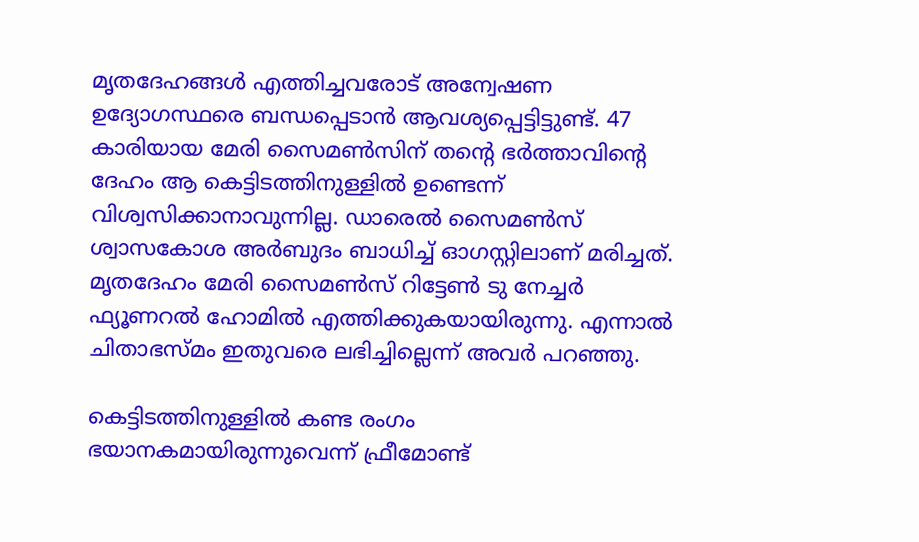മൃതദേഹങ്ങള്‍ എത്തിച്ചവരോട് അന്വേഷണ ഉദ്യോഗസ്ഥരെ ബന്ധപ്പെടാന്‍ ആവശ്യപ്പെട്ടിട്ടുണ്ട്. 47 കാരിയായ മേരി സൈമൺസിന് തന്റെ ഭർത്താവിന്‍റെ ദേഹം ആ കെട്ടിടത്തിനുള്ളിൽ ഉണ്ടെന്ന് വിശ്വസിക്കാനാവുന്നില്ല. ഡാരെൽ സൈമൺസ് ശ്വാസകോശ അർബുദം ബാധിച്ച് ഓഗസ്റ്റിലാണ് മരിച്ചത്. മൃതദേഹം മേരി സൈമൺസ് റിട്ടേൺ ടു നേച്ചർ ഫ്യൂണറൽ ഹോമില്‍ എത്തിക്കുകയായിരുന്നു. എന്നാല്‍ ചിതാഭസ്മം ഇതുവരെ ലഭിച്ചില്ലെന്ന് അവര്‍ പറഞ്ഞു.

കെട്ടിടത്തിനുള്ളില്‍ കണ്ട രംഗം ഭയാനകമായിരുന്നുവെന്ന് ഫ്രീമോണ്ട്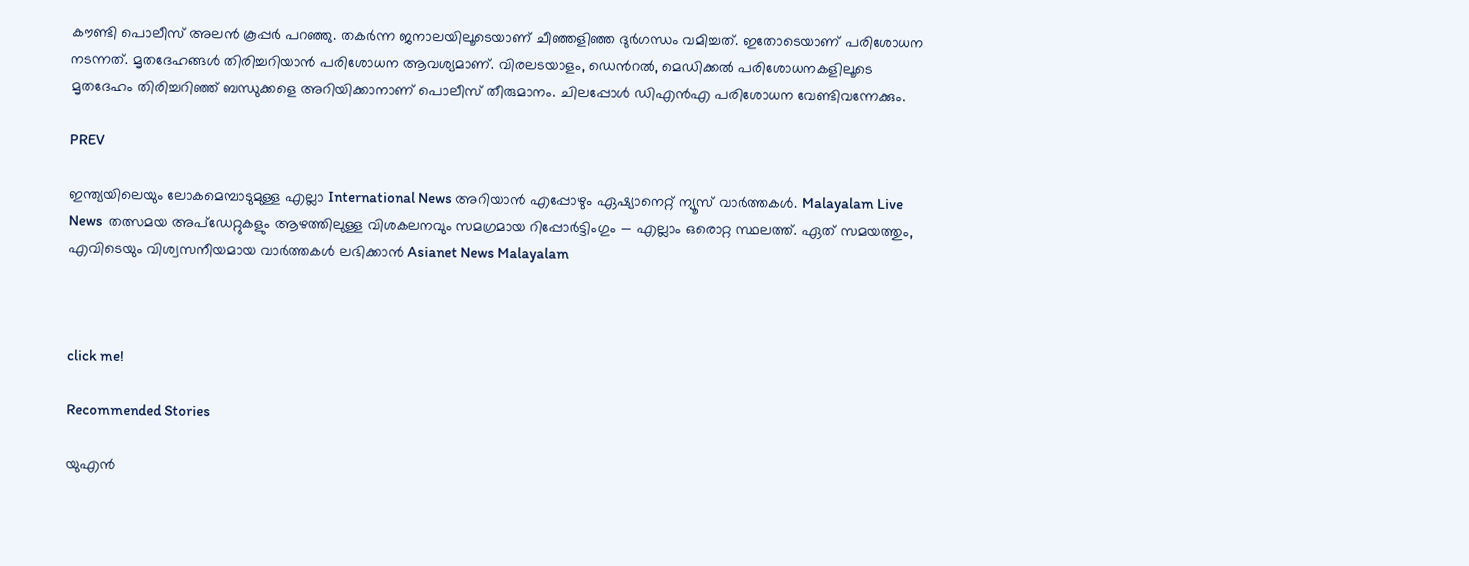കൗണ്ടി പൊലീസ് അലൻ കൂപ്പർ പറഞ്ഞു. തകര്‍ന്ന ജനാലയിലൂടെയാണ് ചീഞ്ഞളിഞ്ഞ ദുർഗന്ധം വമിച്ചത്. ഇതോടെയാണ് പരിശോധന നടന്നത്. മൃതദേഹങ്ങള്‍ തിരിച്ചറിയാന്‍ പരിശോധന ആവശ്യമാണ്. വിരലടയാളം, ഡെന്‍റല്‍, മെഡിക്കല്‍ പരിശോധനകളിലൂടെ മൃതദേഹം തിരിച്ചറിഞ്ഞ് ബന്ധുക്കളെ അറിയിക്കാനാണ് പൊലീസ് തീരുമാനം. ചിലപ്പോള്‍ ഡിഎന്‍എ പരിശോധന വേണ്ടിവന്നേക്കും.

PREV

ഇന്ത്യയിലെയും ലോകമെമ്പാടുമുള്ള എല്ലാ International News അറിയാൻ എപ്പോഴും ഏഷ്യാനെറ്റ് ന്യൂസ് വാർത്തകൾ. Malayalam Live News  തത്സമയ അപ്‌ഡേറ്റുകളും ആഴത്തിലുള്ള വിശകലനവും സമഗ്രമായ റിപ്പോർട്ടിംഗും — എല്ലാം ഒരൊറ്റ സ്ഥലത്ത്. ഏത് സമയത്തും, എവിടെയും വിശ്വസനീയമായ വാർത്തകൾ ലഭിക്കാൻ Asianet News Malayalam



click me!

Recommended Stories

യുഎൻ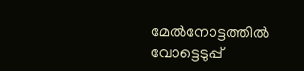മേൽനോട്ടത്തിൽ വോട്ടെടുപ്പ്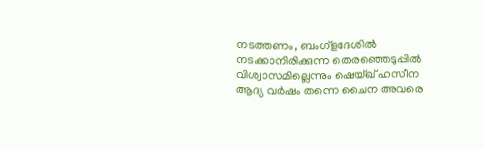നടത്തണം, ബംഗ്ളദേശിൽ നടക്കാനിരിക്കുന്ന തെരഞ്ഞെടുപ്പിൽ വിശ്വാസമില്ലെന്നും ഷെയ്ഖ് ഹസീന
ആദ്യ വർഷം തന്നെ ചൈന അവരെ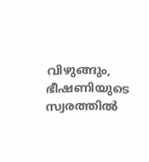വിഴുങ്ങും, ഭീഷണിയുടെ സ്വരത്തിൽ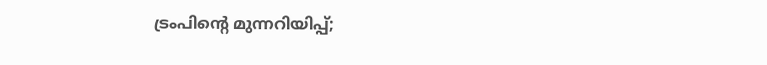ട്രംപിന്‍റെ മുന്നറിയിപ്പ്;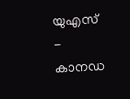യുഎസ് - കാനഡ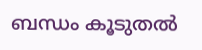ബന്ധം കൂടുതൽ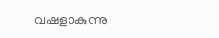വഷളാകുന്നു